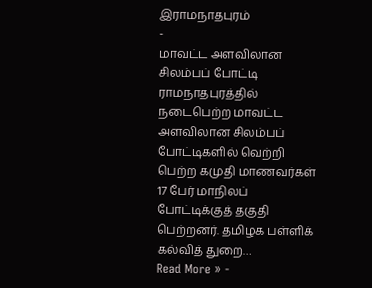இராமநாதபுரம்
-
மாவட்ட அளவிலான சிலம்பப் போட்டி
ராமநாதபுரத்தில் நடைபெற்ற மாவட்ட அளவிலான சிலம்பப் போட்டிகளில் வெற்றி பெற்ற கமுதி மாணவர்கள் 17 பேர் மாநிலப் போட்டிக்குத் தகுதி பெற்றனர். தமிழக பள்ளிக் கல்வித் துறை…
Read More » -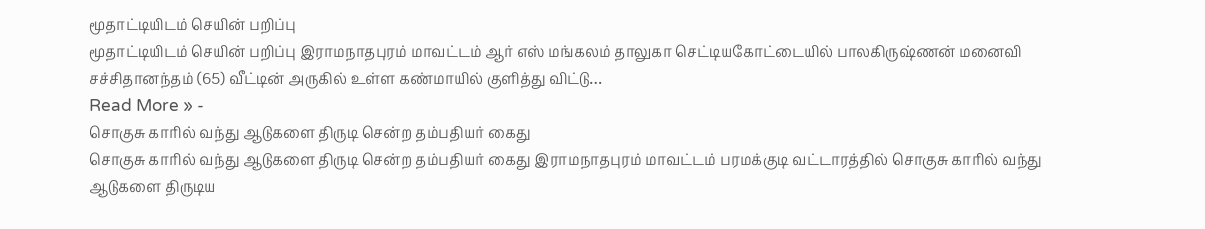மூதாட்டியிடம் செயின் பறிப்பு
மூதாட்டியிடம் செயின் பறிப்பு இராமநாதபுரம் மாவட்டம் ஆர் எஸ் மங்கலம் தாலுகா செட்டியகோட்டையில் பாலகிருஷ்ணன் மனைவி சச்சிதானந்தம் (65) வீட்டின் அருகில் உள்ள கண்மாயில் குளித்து விட்டு…
Read More » -
சொகுசு காரில் வந்து ஆடுகளை திருடி சென்ற தம்பதியர் கைது
சொகுசு காரில் வந்து ஆடுகளை திருடி சென்ற தம்பதியர் கைது இராமநாதபுரம் மாவட்டம் பரமக்குடி வட்டாரத்தில் சொகுசு காரில் வந்து ஆடுகளை திருடிய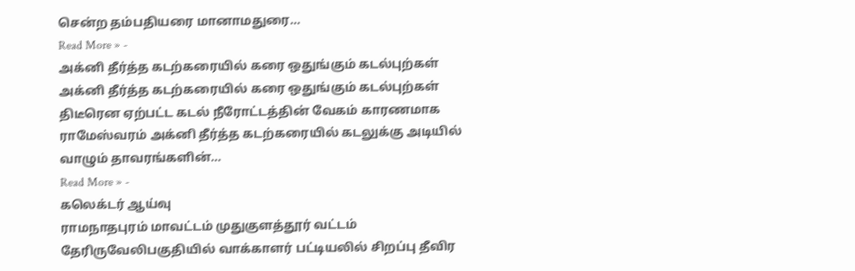சென்ற தம்பதியரை மானாமதுரை…
Read More » -
அக்னி தீர்த்த கடற்கரையில் கரை ஒதுங்கும் கடல்புற்கள்
அக்னி தீர்த்த கடற்கரையில் கரை ஒதுங்கும் கடல்புற்கள் திடீரென ஏற்பட்ட கடல் நீரோட்டத்தின் வேகம் காரணமாக ராமேஸ்வரம் அக்னி தீர்த்த கடற்கரையில் கடலுக்கு அடியில் வாழும் தாவரங்களின்…
Read More » -
கலெக்டர் ஆய்வு
ராமநாதபுரம் மாவட்டம் முதுகுளத்தூர் வட்டம் தேரிருவேலிபகுதியில் வாக்காளர் பட்டியலில் சிறப்பு தீவிர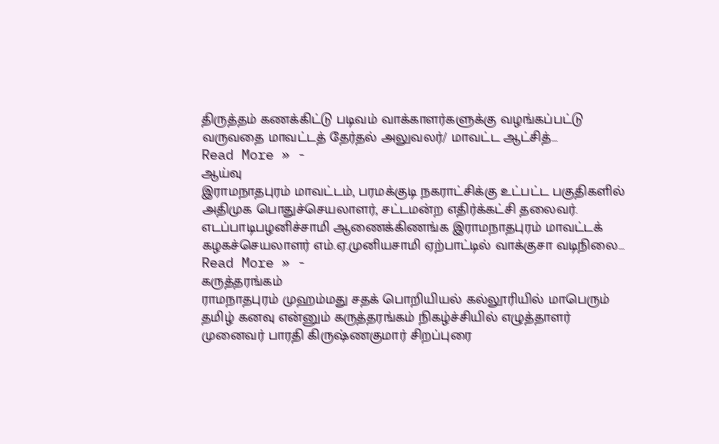திருத்தம் கணக்கிட்டு படிவம் வாக்காளர்களுக்கு வழங்கப்பட்டு வருவதை மாவட்டத் தேர்தல் அலுவலர்/ மாவட்ட ஆட்சித்…
Read More » -
ஆய்வு
இராமநாதபுரம் மாவட்டம், பரமக்குடி நகராட்சிக்கு உட்பட்ட பகுதிகளில் அதிமுக பொதுச்செயலாளர், சட்டமன்ற எதிர்க்கட்சி தலைவர். எடப்பாடிபழனிச்சாமி ஆணைக்கிணங்க இராமநாதபுரம் மாவட்டக் கழகச்செயலாளர் எம்.ஏ.முனியசாமி ஏற்பாட்டில் வாக்குசா வடிநிலை…
Read More » -
கருத்தரங்கம்
ராமநாதபுரம் முஹம்மது சதக் பொறியியல் கல்லூரியில் மாபெரும் தமிழ் கனவு என்னும் கருத்தரங்கம் நிகழ்ச்சியில் எழுத்தாளர் முனைவர் பாரதி கிருஷ்ணகுமார் சிறப்புரை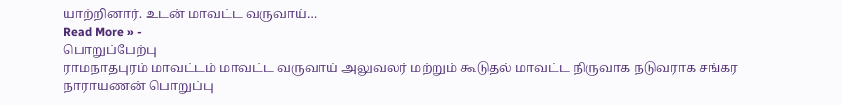யாற்றினார். உடன் மாவட்ட வருவாய்…
Read More » -
பொறுப்பேற்பு
ராமநாதபுரம் மாவட்டம் மாவட்ட வருவாய் அலுவலர் மற்றும் கூடுதல் மாவட்ட நிருவாக நடுவராக சங்கர நாராயணன் பொறுப்பு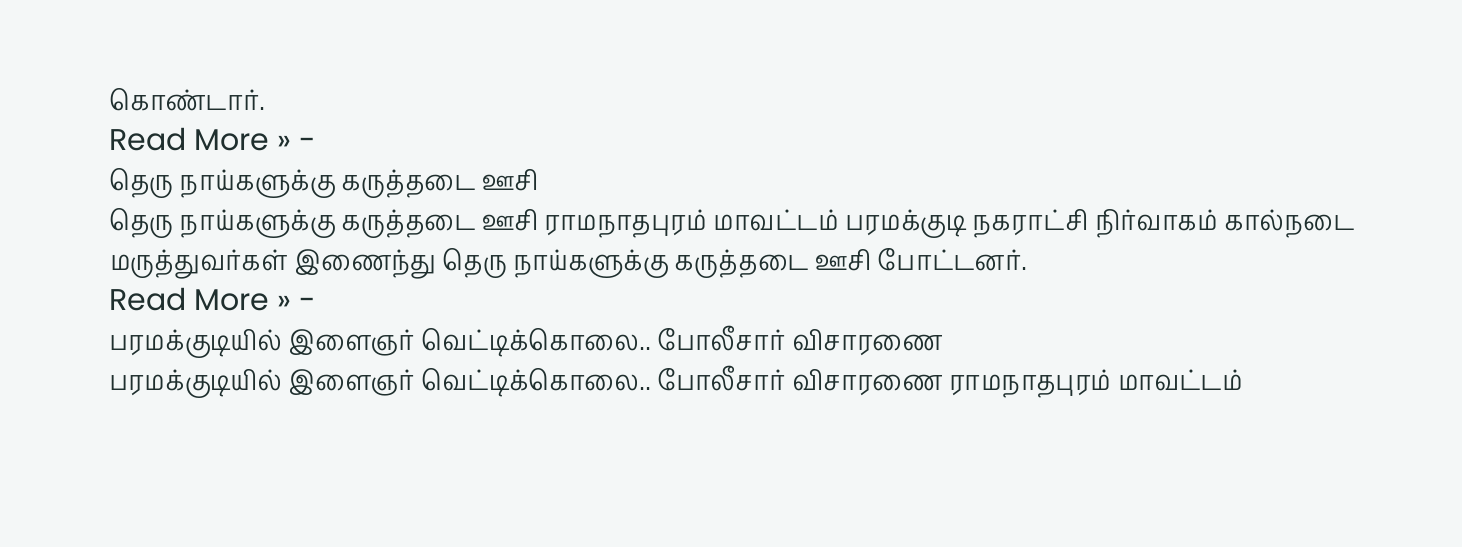கொண்டார்.
Read More » -
தெரு நாய்களுக்கு கருத்தடை ஊசி
தெரு நாய்களுக்கு கருத்தடை ஊசி ராமநாதபுரம் மாவட்டம் பரமக்குடி நகராட்சி நிர்வாகம் கால்நடை மருத்துவர்கள் இணைந்து தெரு நாய்களுக்கு கருத்தடை ஊசி போட்டனர்.
Read More » -
பரமக்குடியில் இளைஞர் வெட்டிக்கொலை.. போலீசார் விசாரணை
பரமக்குடியில் இளைஞர் வெட்டிக்கொலை.. போலீசார் விசாரணை ராமநாதபுரம் மாவட்டம்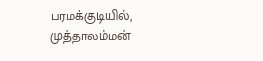பரமக்குடியில், முத்தாலம்மன்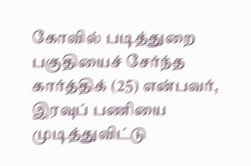கோவில் படித்துறை பகுதியைச் சேர்ந்த கார்த்திக் (25) என்பவர், இரவுப் பணியை முடித்துவிட்டு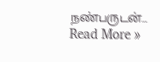நண்பருடன்…
Read More »